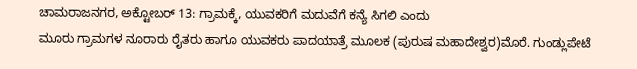ಚಾಮರಾಜನಗರ, ಅಕ್ಟೋಬರ್ 13: ಗ್ರಾಮಕ್ಕೆ, ಯುವಕರಿಗೆ ಮದುವೆಗೆ ಕನ್ಯೆ ಸಿಗಲಿ ಎಂದು
ಮೂರು ಗ್ರಾಮಗಳ ನೂರಾರು ರೈತರು ಹಾಗೂ ಯುವಕರು ಪಾದಯಾತ್ರೆ ಮೂಲಕ (ಪುರುಷ ಮಹಾದೇಶ್ವರ)ಮೊರೆ. ಗುಂಡ್ಲುಪೇಟೆ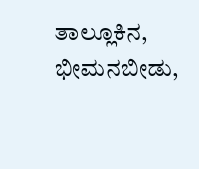ತಾಲ್ಲೂಕಿನ, ಭೀಮನಬೀಡು,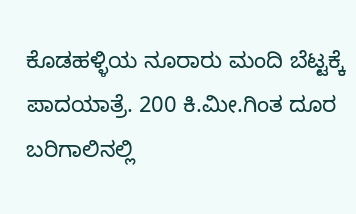ಕೊಡಹಳ್ಳಿಯ ನೂರಾರು ಮಂದಿ ಬೆಟ್ಟಕ್ಕೆ ಪಾದಯಾತ್ರೆ. 200 ಕಿ.ಮೀ.ಗಿಂತ ದೂರ ಬರಿಗಾಲಿನಲ್ಲಿ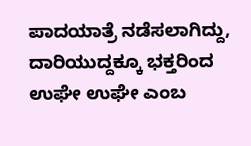ಪಾದಯಾತ್ರೆ ನಡೆಸಲಾಗಿದ್ದು, ದಾರಿಯುದ್ದಕ್ಕೂ ಭಕ್ತರಿಂದ ಉಘೇ ಉಘೇ ಎಂಬ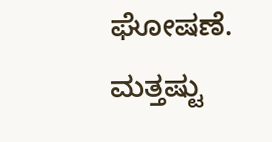ಘೋಷಣೆ.
ಮತ್ತಷ್ಟು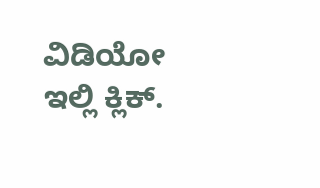ವಿಡಿಯೋ ಇಲ್ಲಿ ಕ್ಲಿಕ್.